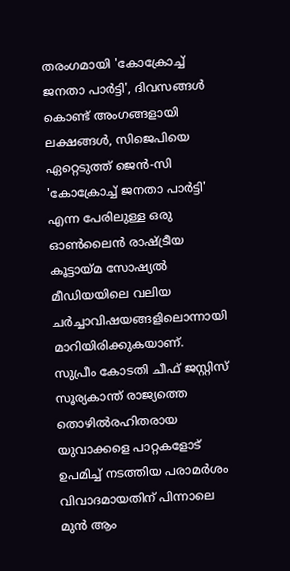തരംഗമായി 'കോക്രോച്ച് ജനതാ പാർട്ടി', ദിവസങ്ങൾ കൊണ്ട് അംഗങ്ങളായി ലക്ഷങ്ങൾ, സിജെപിയെ ഏറ്റെടുത്ത് ജെൻ-സി
'കോക്രോച്ച് ജനതാ പാർട്ടി' എന്ന പേരിലുള്ള ഒരു ഓൺലൈൻ രാഷ്ട്രീയ കൂട്ടായ്മ സോഷ്യൽ മീഡിയയിലെ വലിയ ചർച്ചാവിഷയങ്ങളിലൊന്നായി മാറിയിരിക്കുകയാണ്. സുപ്രീം കോടതി ചീഫ് ജസ്റ്റിസ് സൂര്യകാന്ത് രാജ്യത്തെ തൊഴിൽരഹിതരായ യുവാക്കളെ പാറ്റകളോട് ഉപമിച്ച് നടത്തിയ പരാമർശം വിവാദമായതിന് പിന്നാലെ മുൻ ആം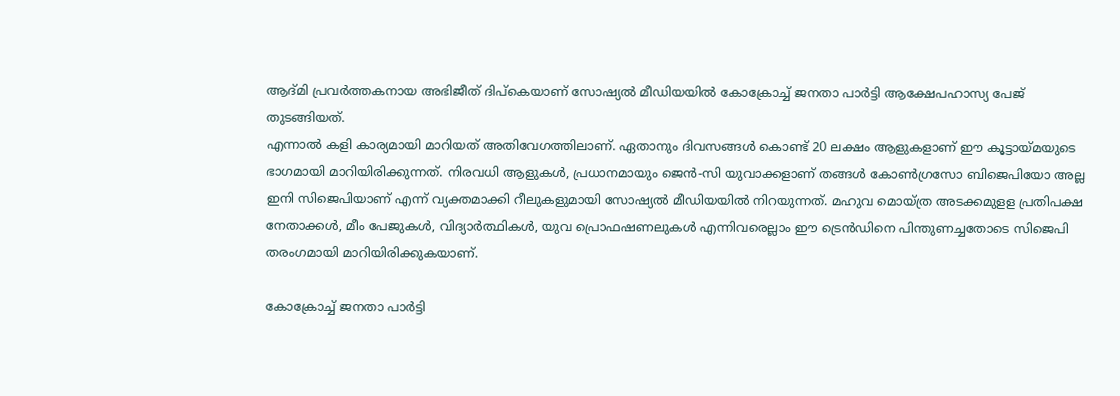ആദ്മി പ്രവർത്തകനായ അഭിജീത് ദിപ്കെയാണ് സോഷ്യൽ മീഡിയയിൽ കോക്രോച്ച് ജനതാ പാർട്ടി ആക്ഷേപഹാസ്യ പേജ് തുടങ്ങിയത്.
എന്നാൽ കളി കാര്യമായി മാറിയത് അതിവേഗത്തിലാണ്. ഏതാനും ദിവസങ്ങൾ കൊണ്ട് 20 ലക്ഷം ആളുകളാണ് ഈ കൂട്ടായ്മയുടെ ഭാഗമായി മാറിയിരിക്കുന്നത്. നിരവധി ആളുകൾ, പ്രധാനമായും ജെൻ-സി യുവാക്കളാണ് തങ്ങൾ കോൺഗ്രസോ ബിജെപിയോ അല്ല ഇനി സിജെപിയാണ് എന്ന് വ്യക്തമാക്കി റീലുകളുമായി സോഷ്യൽ മീഡിയയിൽ നിറയുന്നത്. മഹുവ മൊയ്ത്ര അടക്കമുളള പ്രതിപക്ഷ നേതാക്കൾ, മീം പേജുകൾ, വിദ്യാർത്ഥികൾ, യുവ പ്രൊഫഷണലുകൾ എന്നിവരെല്ലാം ഈ ട്രെൻഡിനെ പിന്തുണച്ചതോടെ സിജെപി തരംഗമായി മാറിയിരിക്കുകയാണ്.

കോക്രോച്ച് ജനതാ പാർട്ടി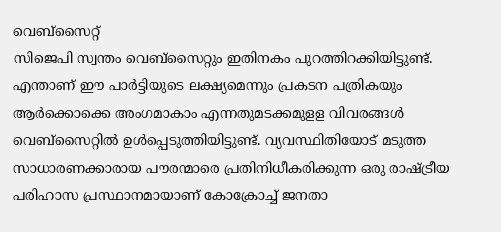വെബ്സൈറ്റ്
സിജെപി സ്വന്തം വെബ്സൈറ്റും ഇതിനകം പുറത്തിറക്കിയിട്ടുണ്ട്. എന്താണ് ഈ പാർട്ടിയുടെ ലക്ഷ്യമെന്നും പ്രകടന പത്രികയും ആർക്കൊക്കെ അംഗമാകാം എന്നതുമടക്കമുളള വിവരങ്ങൾ വെബ്സൈറ്റിൽ ഉൾപ്പെടുത്തിയിട്ടുണ്ട്. വ്യവസ്ഥിതിയോട് മടുത്ത സാധാരണക്കാരായ പൗരന്മാരെ പ്രതിനിധീകരിക്കുന്ന ഒരു രാഷ്ട്രീയ പരിഹാസ പ്രസ്ഥാനമായാണ് കോക്രോച്ച് ജനതാ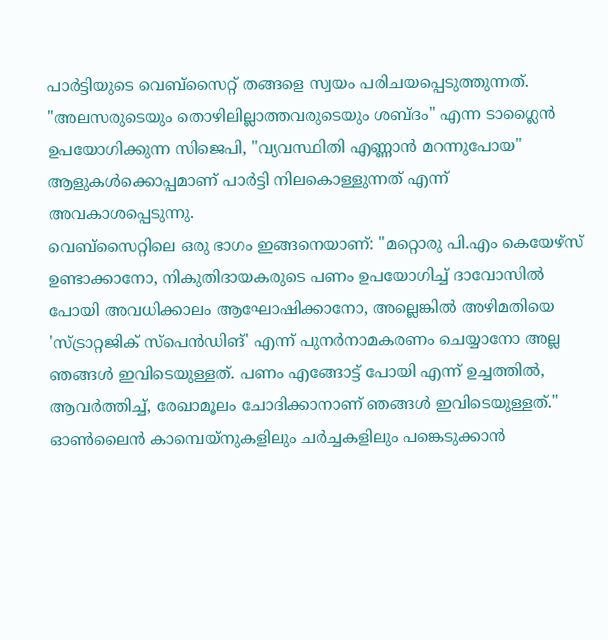പാർട്ടിയുടെ വെബ്സൈറ്റ് തങ്ങളെ സ്വയം പരിചയപ്പെടുത്തുന്നത്.
"അലസരുടെയും തൊഴിലില്ലാത്തവരുടെയും ശബ്ദം" എന്ന ടാഗ്ലൈൻ ഉപയോഗിക്കുന്ന സിജെപി, "വ്യവസ്ഥിതി എണ്ണാൻ മറന്നുപോയ" ആളുകൾക്കൊപ്പമാണ് പാർട്ടി നിലകൊള്ളുന്നത് എന്ന് അവകാശപ്പെടുന്നു.
വെബ്സൈറ്റിലെ ഒരു ഭാഗം ഇങ്ങനെയാണ്: "മറ്റൊരു പി.എം കെയേഴ്സ് ഉണ്ടാക്കാനോ, നികുതിദായകരുടെ പണം ഉപയോഗിച്ച് ദാവോസിൽ പോയി അവധിക്കാലം ആഘോഷിക്കാനോ, അല്ലെങ്കിൽ അഴിമതിയെ 'സ്ട്രാറ്റജിക് സ്പെൻഡിങ്' എന്ന് പുനർനാമകരണം ചെയ്യാനോ അല്ല ഞങ്ങൾ ഇവിടെയുള്ളത്. പണം എങ്ങോട്ട് പോയി എന്ന് ഉച്ചത്തിൽ, ആവർത്തിച്ച്, രേഖാമൂലം ചോദിക്കാനാണ് ഞങ്ങൾ ഇവിടെയുള്ളത്."
ഓൺലൈൻ കാമ്പെയ്നുകളിലും ചർച്ചകളിലും പങ്കെടുക്കാൻ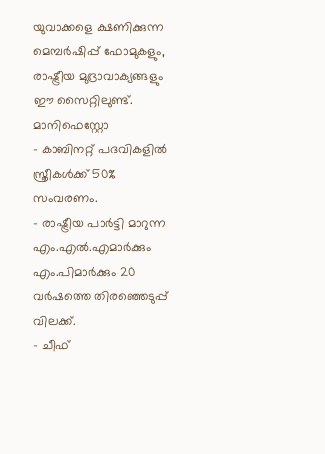യുവാക്കളെ ക്ഷണിക്കുന്ന മെമ്പർഷിപ്പ് ഫോമുകളും, രാഷ്ട്രീയ മുദ്രാവാക്യങ്ങളും ഈ സൈറ്റിലുണ്ട്.
മാനിഫെസ്റ്റോ
- കാബിനറ്റ് പദവികളിൽ സ്ത്രീകൾക്ക് 50% സംവരണം.
- രാഷ്ട്രീയ പാർട്ടി മാറുന്ന എം.എൽ.എമാർക്കും എം.പിമാർക്കും 20 വർഷത്തെ തിരഞ്ഞെടുപ്പ് വിലക്ക്.
- ചീഫ്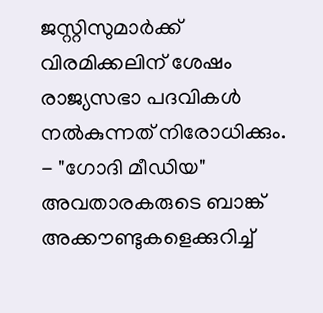ജസ്റ്റിസുമാർക്ക് വിരമിക്കലിന് ശേഷം രാജ്യസഭാ പദവികൾ നൽകുന്നത് നിരോധിക്കും.
- "ഗോദി മീഡിയ" അവതാരകരുടെ ബാങ്ക് അക്കൗണ്ടുകളെക്കുറിച്ച്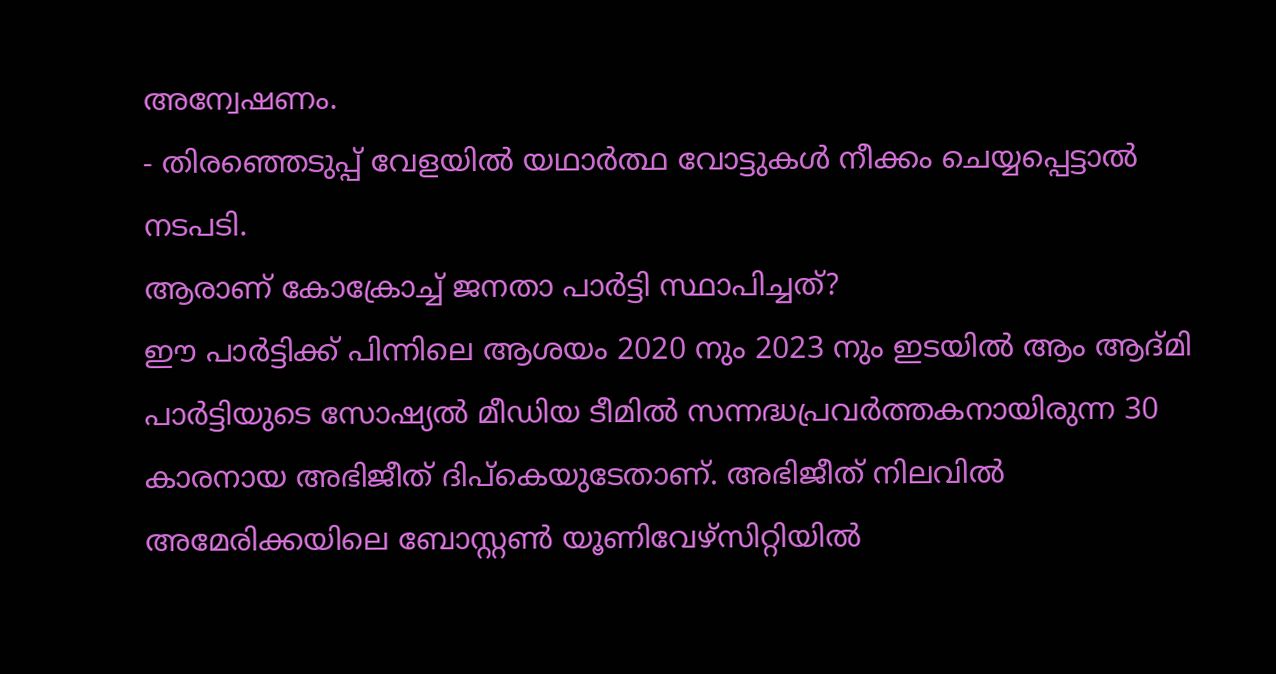അന്വേഷണം.
- തിരഞ്ഞെടുപ്പ് വേളയിൽ യഥാർത്ഥ വോട്ടുകൾ നീക്കം ചെയ്യപ്പെട്ടാൽ നടപടി.
ആരാണ് കോക്രോച്ച് ജനതാ പാർട്ടി സ്ഥാപിച്ചത്?
ഈ പാർട്ടിക്ക് പിന്നിലെ ആശയം 2020 നും 2023 നും ഇടയിൽ ആം ആദ്മി പാർട്ടിയുടെ സോഷ്യൽ മീഡിയ ടീമിൽ സന്നദ്ധപ്രവർത്തകനായിരുന്ന 30 കാരനായ അഭിജീത് ദിപ്കെയുടേതാണ്. അഭിജീത് നിലവിൽ അമേരിക്കയിലെ ബോസ്റ്റൺ യൂണിവേഴ്സിറ്റിയിൽ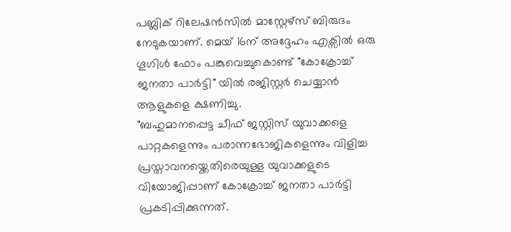പബ്ലിക് റിലേഷൻസിൽ മാസ്റ്റേഴ്സ് ബിരുദം നേടുകയാണ്. മെയ് 16ന് അദ്ദേഹം എക്സിൽ ഒരു ഗൂഗിൾ ഫോം പങ്കുവെച്ചുകൊണ്ട് "കോക്രോച്ച് ജനതാ പാർട്ടി" യിൽ രജിസ്റ്റർ ചെയ്യാൻ ആളുകളെ ക്ഷണിച്ചു.
"ബഹുമാനപ്പെട്ട ചീഫ് ജസ്റ്റിസ് യുവാക്കളെ പാറ്റകളെന്നും പരാന്നഭോജികളെന്നും വിളിച്ച പ്രസ്താവനയ്ക്കെതിരെയുള്ള യുവാക്കളുടെ വിയോജിപ്പാണ് കോക്രോച്ച് ജനതാ പാർട്ടി പ്രകടിപ്പിക്കുന്നത്.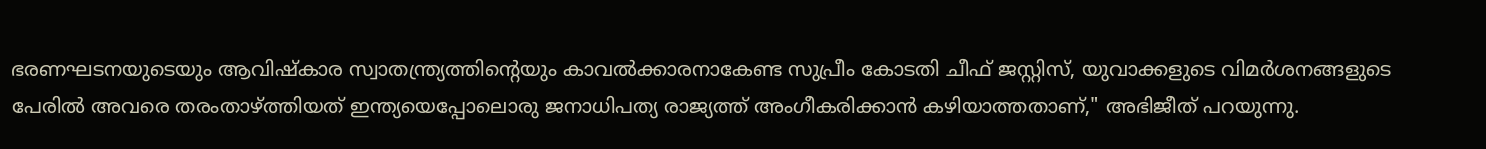ഭരണഘടനയുടെയും ആവിഷ്കാര സ്വാതന്ത്ര്യത്തിന്റെയും കാവൽക്കാരനാകേണ്ട സുപ്രീം കോടതി ചീഫ് ജസ്റ്റിസ്, യുവാക്കളുടെ വിമർശനങ്ങളുടെ പേരിൽ അവരെ തരംതാഴ്ത്തിയത് ഇന്ത്യയെപ്പോലൊരു ജനാധിപത്യ രാജ്യത്ത് അംഗീകരിക്കാൻ കഴിയാത്തതാണ്," അഭിജീത് പറയുന്നു.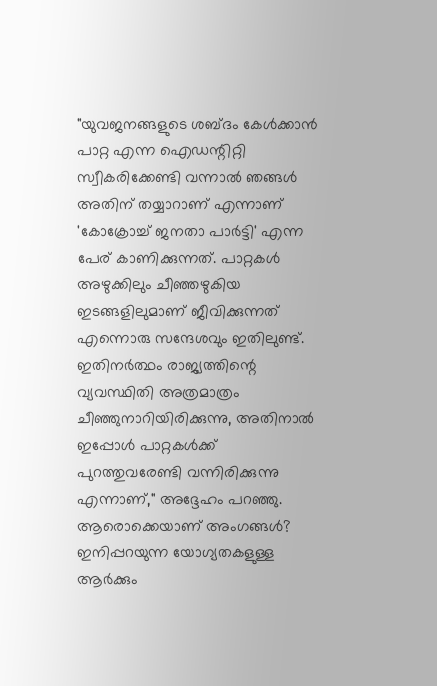"യുവജനങ്ങളുടെ ശബ്ദം കേൾക്കാൻ പാറ്റ എന്ന ഐഡന്റിറ്റി സ്വീകരിക്കേണ്ടി വന്നാൽ ഞങ്ങൾ അതിന് തയ്യാറാണ് എന്നാണ് 'കോക്രോച്ച് ജനതാ പാർട്ടി' എന്ന പേര് കാണിക്കുന്നത്. പാറ്റകൾ അഴുക്കിലും ചീഞ്ഞഴുകിയ ഇടങ്ങളിലുമാണ് ജീവിക്കുന്നത് എന്നൊരു സന്ദേശവും ഇതിലുണ്ട്. ഇതിനർത്ഥം രാജ്യത്തിന്റെ വ്യവസ്ഥിതി അത്രമാത്രം ചീഞ്ഞുനാറിയിരിക്കുന്നു, അതിനാൽ ഇപ്പോൾ പാറ്റകൾക്ക് പുറത്തുവരേണ്ടി വന്നിരിക്കുന്നു എന്നാണ്," അദ്ദേഹം പറഞ്ഞു.
ആരൊക്കെയാണ് അംഗങ്ങൾ?
ഇനിപ്പറയുന്ന യോഗ്യതകളുള്ള ആർക്കും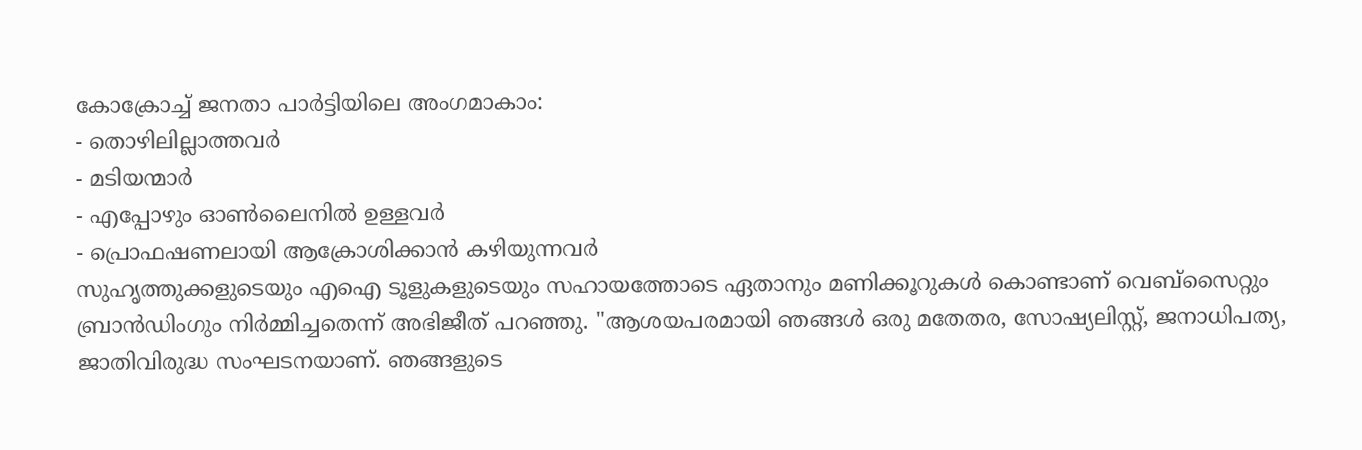കോക്രോച്ച് ജനതാ പാർട്ടിയിലെ അംഗമാകാം:
- തൊഴിലില്ലാത്തവർ
- മടിയന്മാർ
- എപ്പോഴും ഓൺലൈനിൽ ഉള്ളവർ
- പ്രൊഫഷണലായി ആക്രോശിക്കാൻ കഴിയുന്നവർ
സുഹൃത്തുക്കളുടെയും എഐ ടൂളുകളുടെയും സഹായത്തോടെ ഏതാനും മണിക്കൂറുകൾ കൊണ്ടാണ് വെബ്സൈറ്റും ബ്രാൻഡിംഗും നിർമ്മിച്ചതെന്ന് അഭിജീത് പറഞ്ഞു. "ആശയപരമായി ഞങ്ങൾ ഒരു മതേതര, സോഷ്യലിസ്റ്റ്, ജനാധിപത്യ, ജാതിവിരുദ്ധ സംഘടനയാണ്. ഞങ്ങളുടെ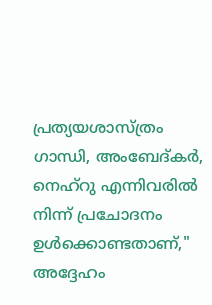പ്രത്യയശാസ്ത്രം ഗാന്ധി, അംബേദ്കർ, നെഹ്റു എന്നിവരിൽ നിന്ന് പ്രചോദനം ഉൾക്കൊണ്ടതാണ്," അദ്ദേഹം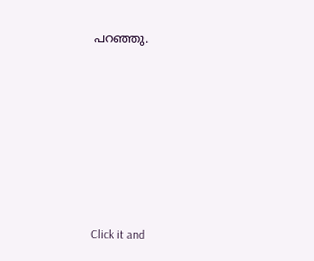പറഞ്ഞു.













Click it and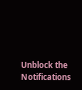Unblock the Notifications